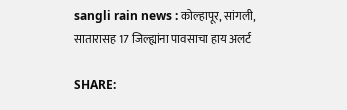sangli rain news : कोल्हापूर, सांगली, सातारासह 17 जिल्ह्यांना पावसाचा हाय अलर्ट

SHARE: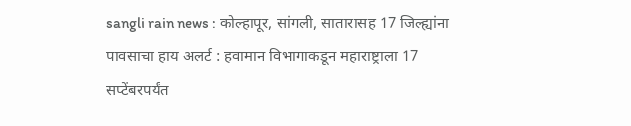sangli rain news : कोल्हापूर, सांगली, सातारासह 17 जिल्ह्यांना पावसाचा हाय अलर्ट : हवामान विभागाकडून महाराष्ट्राला 17 सप्टेंबरपर्यंत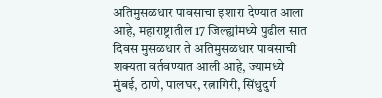अतिमुसळधार पावसाचा इशारा देण्यात आला आहे, महाराष्ट्रातील 17 जिल्ह्यांमध्ये पुढील सात दिवस मुसळधार ते अतिमुसळधार पावसाची शक्यता वर्तवण्यात आली आहे, ज्यामध्ये मुंबई, ठाणे, पालघर, रत्नागिरी, सिंधुदुर्ग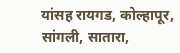यांसह रायगड, कोल्हापूर, सांगली, सातारा,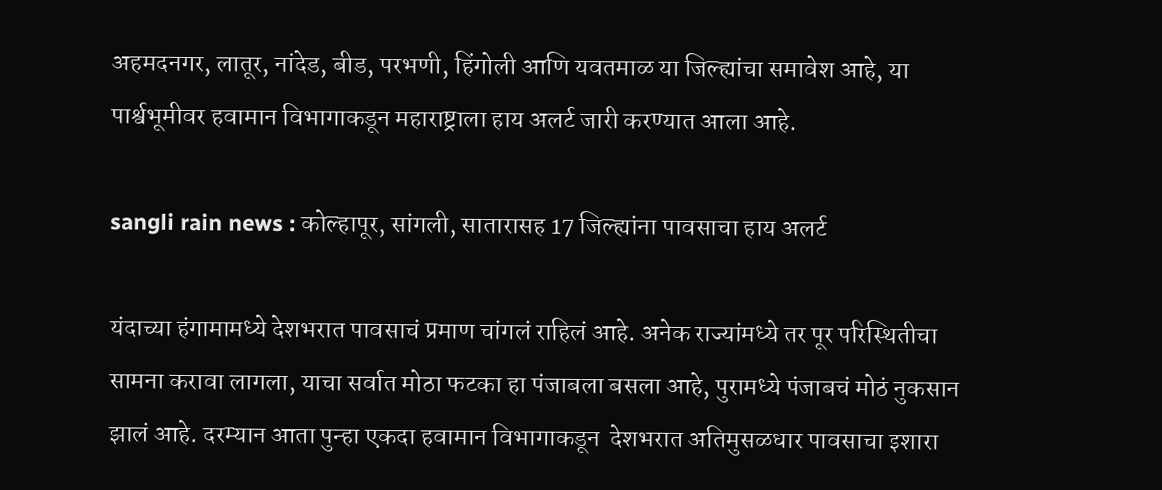अहमदनगर, लातूर, नांदेड, बीड, परभणी, हिंगोली आणि यवतमाळ या जिल्ह्यांचा समावेश आहे, या पार्श्वभूमीवर हवामान विभागाकडून महाराष्ट्राला हाय अलर्ट जारी करण्यात आला आहे.

sangli rain news : कोल्हापूर, सांगली, सातारासह 17 जिल्ह्यांना पावसाचा हाय अलर्ट

यंदाच्या हंगामामध्ये देशभरात पावसाचं प्रमाण चांगलं राहिलं आहे. अनेक राज्यांमध्ये तर पूर परिस्थितीचा सामना करावा लागला, याचा सर्वात मोठा फटका हा पंजाबला बसला आहे, पुरामध्ये पंजाबचं मोठं नुकसान झालं आहे. दरम्यान आता पुन्हा एकदा हवामान विभागाकडून  देशभरात अतिमुसळधार पावसाचा इशारा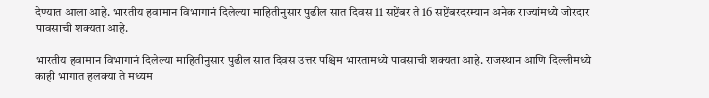देण्यात आला आहे. भारतीय हवामान विभागानं दिलेल्या माहितीनुसार पुढील सात दिवस 11 सप्टेंबर ते 16 सप्टेंबरदरम्यान अनेक राज्यांमध्ये जोरदार पावसाची शक्यता आहे.

भारतीय हवामान विभागानं दिलेल्या माहितीनुसार पुढील सात दिवस उत्तर पश्चिम भारतामध्ये पावसाची शक्यता आहे. राजस्थान आणि दिल्लीमध्ये काही भागात हलक्या ते मध्यम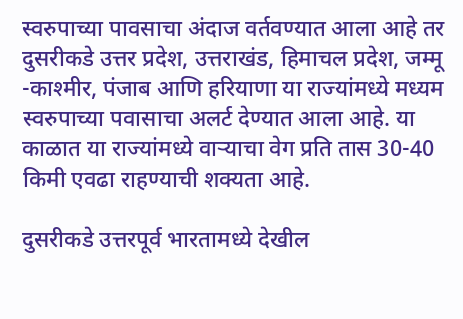स्वरुपाच्या पावसाचा अंदाज वर्तवण्यात आला आहे तर दुसरीकडे उत्तर प्रदेश, उत्तराखंड, हिमाचल प्रदेश, जम्मू -काश्मीर, पंजाब आणि हरियाणा या राज्यांमध्ये मध्यम स्वरुपाच्या पवासाचा अलर्ट देण्यात आला आहे. या काळात या राज्यांमध्ये वार्‍याचा वेग प्रति तास 30-40 किमी एवढा राहण्याची शक्यता आहे.

दुसरीकडे उत्तरपूर्व भारतामध्ये देखील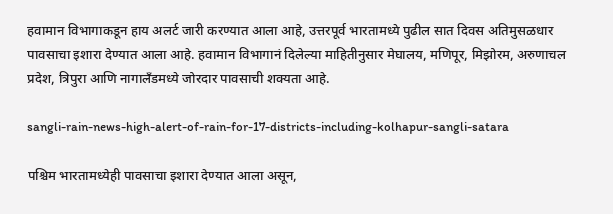हवामान विभागाकडून हाय अलर्ट जारी करण्यात आला आहे, उत्तरपूर्व भारतामध्ये पुढील सात दिवस अतिमुसळधार पावसाचा इशारा देण्यात आला आहे. हवामान विभागानं दिलेल्या माहितीनुसार मेघालय, मणिपूर, मिझोरम, अरुणाचल प्रदेश, त्रिपुरा आणि नागालँडमध्ये जोरदार पावसाची शक्यता आहे.

sangli-rain-news-high-alert-of-rain-for-17-districts-including-kolhapur-sangli-satara

पश्चिम भारतामध्येही पावसाचा इशारा देण्यात आला असून,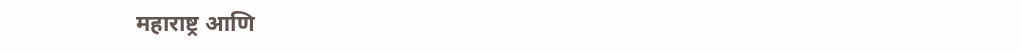महाराष्ट्र आणि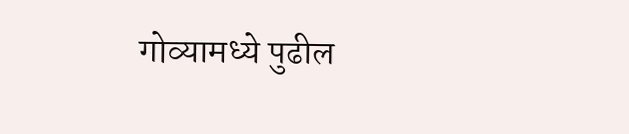गोव्यामध्ये पुढील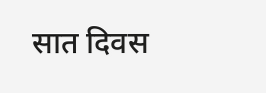सात दिवस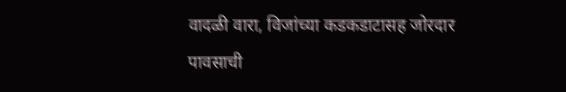वादळी वारा, विजांच्या कडकडाटासह जोरदार पावसाची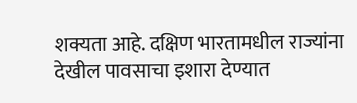शक्यता आहे. दक्षिण भारतामधील राज्यांना देखील पावसाचा इशारा देण्यात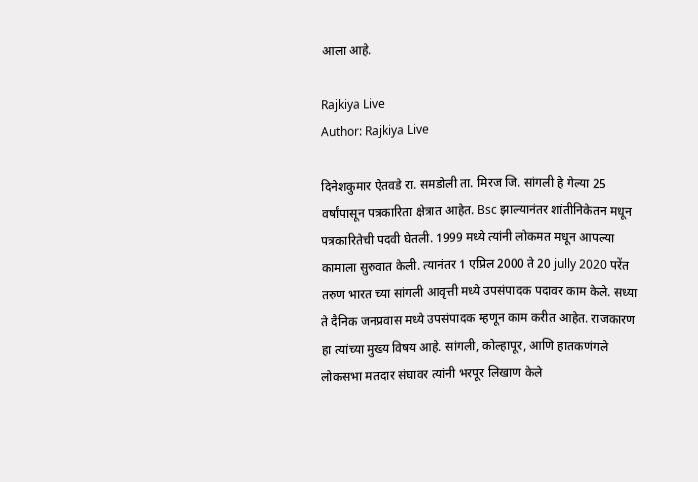आला आहे.

Rajkiya Live
Author: Rajkiya Live

दिनेशकुमार ऐतवडे रा. समडोली ता. मिरज जि. सांगली हे गेल्या 25 वर्षांपासून पत्रकारिता क्षेत्रात आहेत. Bsc झाल्यानंतर शांतीनिकेतन मधून पत्रकारितेची पदवी घेतली. 1999 मध्ये त्यांनी लोकमत मधून आपल्या कामाला सुरुवात केली. त्यानंतर 1 एप्रिल 2000 ते 20 jully 2020 परेंत तरुण भारत च्या सांगली आवृत्ती मध्ये उपसंपादक पदावर काम केले. सध्या ते दैनिक जनप्रवास मध्ये उपसंपादक म्हणून काम करीत आहेत. राजकारण हा त्यांच्या मुख्य विषय आहे. सांगली, कोल्हापूर, आणि हातकणंगले लोकसभा मतदार संघावर त्यांनी भरपूर लिखाण केले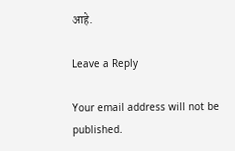आहे.

Leave a Reply

Your email address will not be published.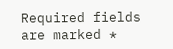Required fields are marked *